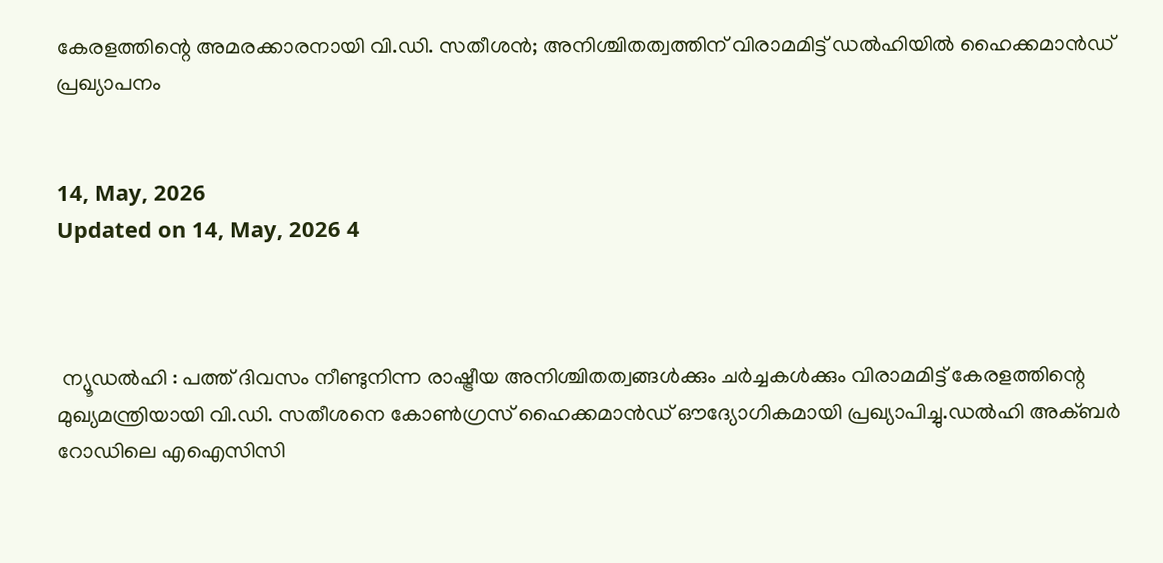കേരളത്തിന്റെ അമരക്കാരനായി വി.ഡി. സതീശന്‍; അനിശ്ചിതത്വത്തിന് വിരാമമിട്ട് ഡല്‍ഹിയില്‍ ഹൈക്കമാന്‍ഡ് പ്രഖ്യാപനം


14, May, 2026
Updated on 14, May, 2026 4



 ന്യൂഡല്‍ഹി : പത്ത് ദിവസം നീണ്ടുനിന്ന രാഷ്ട്രീയ അനിശ്ചിതത്വങ്ങള്‍ക്കും ചര്‍ച്ചകള്‍ക്കും വിരാമമിട്ട് കേരളത്തിന്റെ മുഖ്യമന്ത്രിയായി വി.ഡി. സതീശനെ കോണ്‍ഗ്രസ് ഹൈക്കമാന്‍ഡ് ഔദ്യോഗികമായി പ്രഖ്യാപിച്ചു.ഡല്‍ഹി അക്ബര്‍ റോഡിലെ എഐസിസി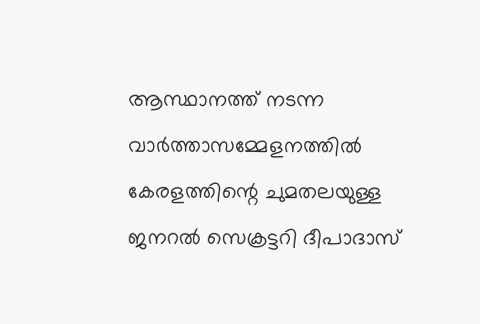ആസ്ഥാനത്ത് നടന്ന വാര്‍ത്താസമ്മേളനത്തില്‍ കേരളത്തിന്റെ ചുമതലയുള്ള ജനറല്‍ സെക്രട്ടറി ദീപാദാസ്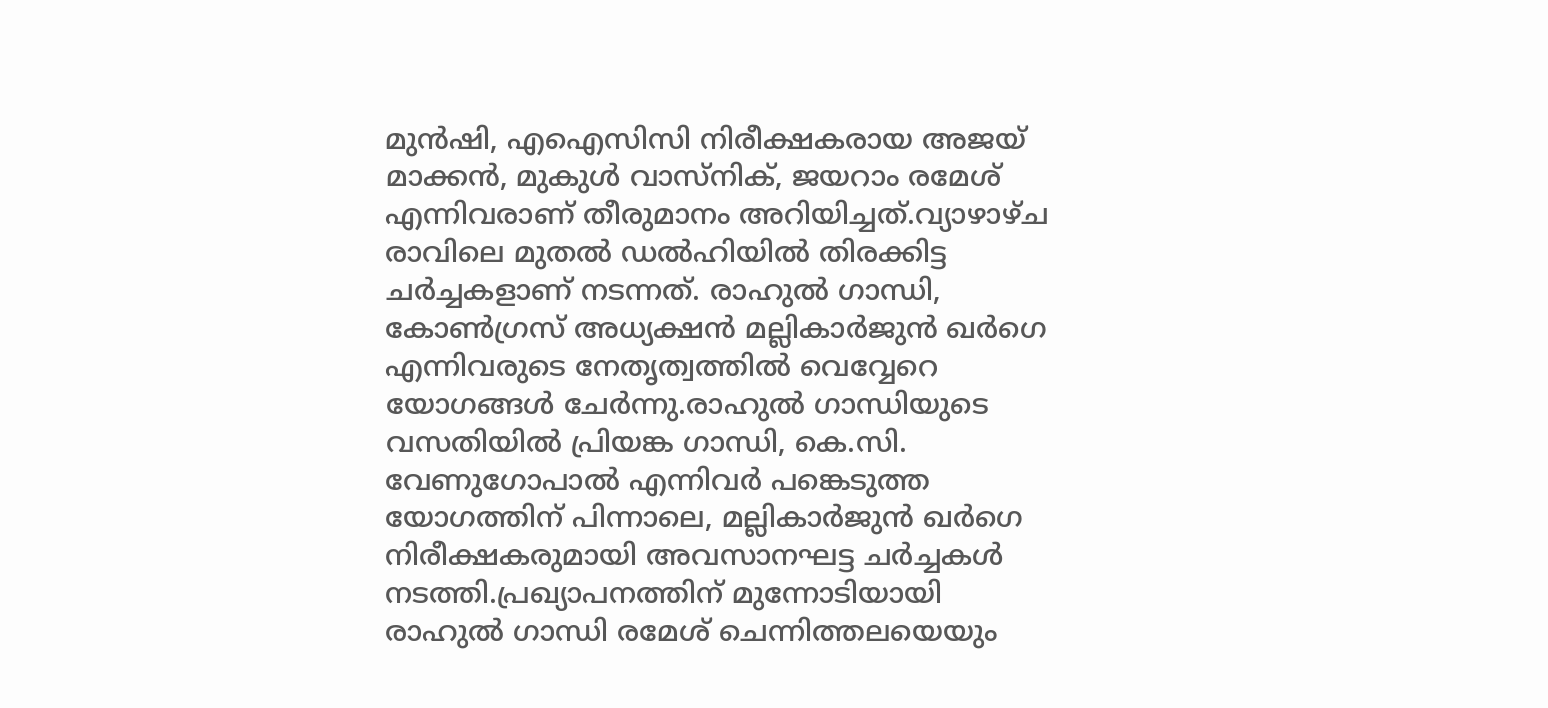മുന്‍ഷി, എഐസിസി നിരീക്ഷകരായ അജയ് മാക്കന്‍, മുകുള്‍ വാസ്‌നിക്, ജയറാം രമേശ് എന്നിവരാണ് തീരുമാനം അറിയിച്ചത്.വ്യാഴാഴ്ച രാവിലെ മുതല്‍ ഡല്‍ഹിയില്‍ തിരക്കിട്ട ചര്‍ച്ചകളാണ് നടന്നത്. രാഹുല്‍ ഗാന്ധി, കോണ്‍ഗ്രസ് അധ്യക്ഷന്‍ മല്ലികാര്‍ജുന്‍ ഖര്‍ഗെ എന്നിവരുടെ നേതൃത്വത്തില്‍ വെവ്വേറെ യോഗങ്ങള്‍ ചേര്‍ന്നു.രാഹുല്‍ ഗാന്ധിയുടെ വസതിയില്‍ പ്രിയങ്ക ഗാന്ധി, കെ.സി. വേണുഗോപാല്‍ എന്നിവര്‍ പങ്കെടുത്ത യോഗത്തിന് പിന്നാലെ, മല്ലികാര്‍ജുന്‍ ഖര്‍ഗെ നിരീക്ഷകരുമായി അവസാനഘട്ട ചര്‍ച്ചകള്‍ നടത്തി.പ്രഖ്യാപനത്തിന് മുന്നോടിയായി രാഹുല്‍ ഗാന്ധി രമേശ് ചെന്നിത്തലയെയും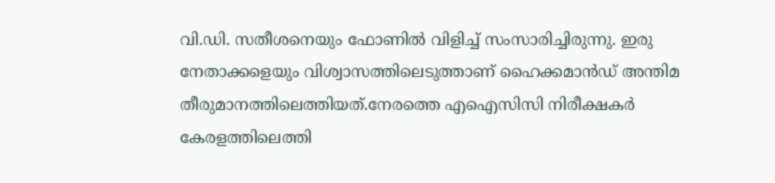വി.ഡി. സതീശനെയും ഫോണില്‍ വിളിച്ച് സംസാരിച്ചിരുന്നു. ഇരു നേതാക്കളെയും വിശ്വാസത്തിലെടുത്താണ് ഹൈക്കമാന്‍ഡ് അന്തിമ തീരുമാനത്തിലെത്തിയത്.നേരത്തെ എഐസിസി നിരീക്ഷകര്‍ കേരളത്തിലെത്തി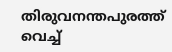തിരുവനന്തപുരത്ത് വെച്ച്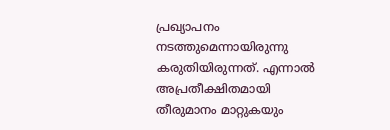പ്രഖ്യാപനം നടത്തുമെന്നായിരുന്നു കരുതിയിരുന്നത്. എന്നാല്‍ അപ്രതീക്ഷിതമായി തീരുമാനം മാറ്റുകയും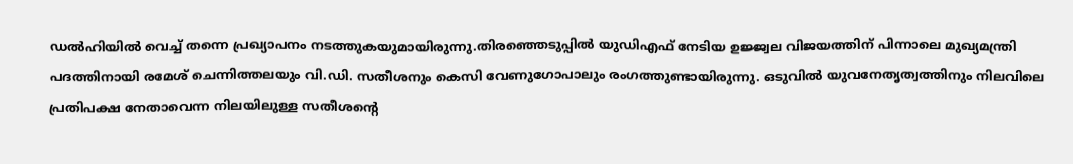ഡല്‍ഹിയില്‍ വെച്ച് തന്നെ പ്രഖ്യാപനം നടത്തുകയുമായിരുന്നു.തിരഞ്ഞെടുപ്പില്‍ യുഡിഎഫ് നേടിയ ഉജ്ജ്വല വിജയത്തിന് പിന്നാലെ മുഖ്യമന്ത്രി പദത്തിനായി രമേശ് ചെന്നിത്തലയും വി.ഡി. സതീശനും കെസി വേണുഗോപാലും രംഗത്തുണ്ടായിരുന്നു. ഒടുവില്‍ യുവനേതൃത്വത്തിനും നിലവിലെ പ്രതിപക്ഷ നേതാവെന്ന നിലയിലുള്ള സതീശന്റെ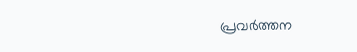പ്രവര്‍ത്തന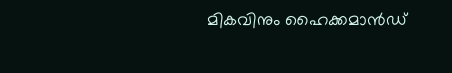മികവിനും ഹൈക്കമാന്‍ഡ്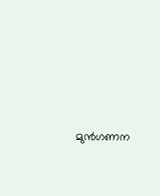മുന്‍ഗണന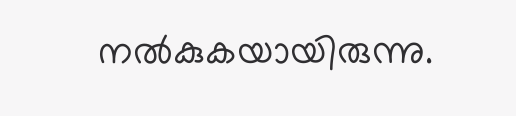നല്‍കുകയായിരുന്നു.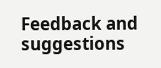Feedback and suggestions